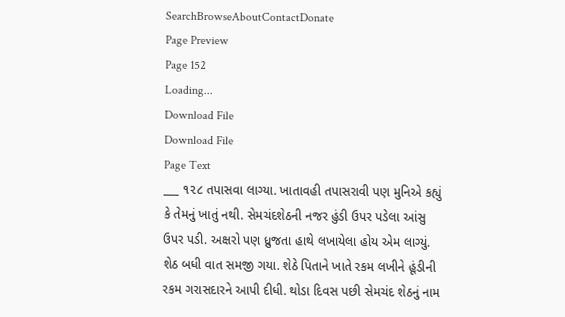SearchBrowseAboutContactDonate
Page Preview
Page 152
Loading...
Download File
Download File
Page Text
___ ૧૨૮ તપાસવા લાગ્યા. ખાતાવહી તપાસરાવી પણ મુનિએ કહ્યું કે તેમનું ખાતું નથી. સેમચંદશેઠની નજર હુંડી ઉપર પડેલા આંસુ ઉપર પડી. અક્ષરો પણ ધ્રુજતા હાથે લખાયેલા હોય એમ લાગ્યું. શેઠ બધી વાત સમજી ગયા. શેઠે પિતાને ખાતે રકમ લખીને હૂંડીની રકમ ગરાસદારને આપી દીધી. થોડા દિવસ પછી સેમચંદ શેઠનું નામ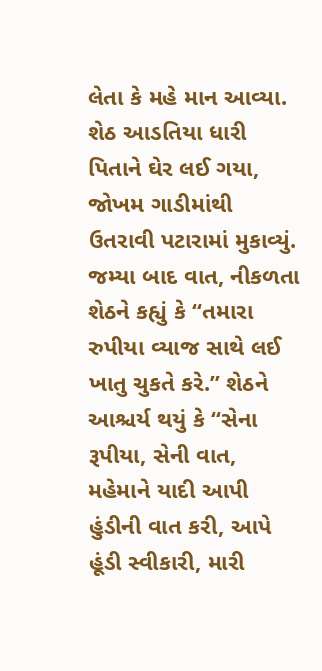લેતા કે મહે માન આવ્યા. શેઠ આડતિયા ધારી પિતાને ઘેર લઈ ગયા, જોખમ ગાડીમાંથી ઉતરાવી પટારામાં મુકાવ્યું. જમ્યા બાદ વાત, નીકળતા શેઠને કહ્યું કે “તમારા રુપીયા વ્યાજ સાથે લઈ ખાતુ ચુકતે કરે.” શેઠને આશ્ચર્ય થયું કે “સેના રૂપીયા, સેની વાત, મહેમાને યાદી આપી હુંડીની વાત કરી, આપે હૂંડી સ્વીકારી, મારી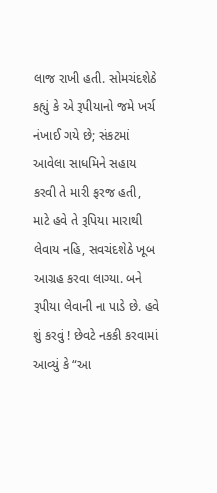લાજ રાખી હતી. સોમચંદશેઠે કહ્યું કે એ રૂપીયાનો જમે ખર્ચ નંખાઈ ગયે છે; સંકટમાં આવેલા સાધમિને સહાય કરવી તે મારી ફરજ હતી, માટે હવે તે રૂપિયા મારાથી લેવાય નહિ, સવચંદશેઠે ખૂબ આગ્રહ કરવા લાગ્યા. બને રૂપીયા લેવાની ના પાડે છે. હવે શું કરવું ! છેવટે નકકી કરવામાં આવ્યું કે “આ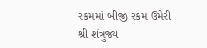રકમમાં બીજી રકમ ઉમેરી શ્રી શંત્રુજ્ય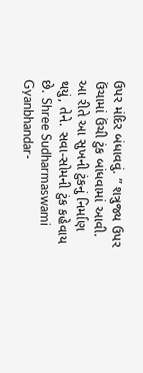ઉપર મંદિર બંધાવવું. ” શત્રુજ્ય ઉપર ઉંચામાં ઉંચી ટુંક બાંધવામાં આવી. આ રીતે આ સુખની ટુંકનું નિર્માણ થયું, તેને. સવા-સોમની ટુંક કહેવાય છે. Shree Sudharmaswami Gyanbhandar-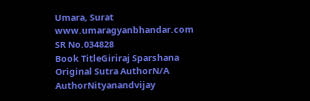Umara, Surat www.umaragyanbhandar.com
SR No.034828
Book TitleGiriraj Sparshana
Original Sutra AuthorN/A
AuthorNityanandvijay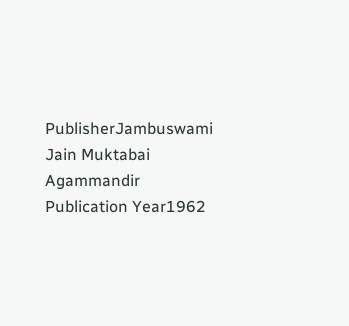PublisherJambuswami Jain Muktabai Agammandir
Publication Year1962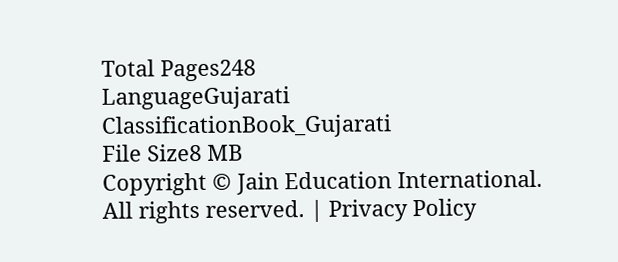Total Pages248
LanguageGujarati
ClassificationBook_Gujarati
File Size8 MB
Copyright © Jain Education International. All rights reserved. | Privacy Policy